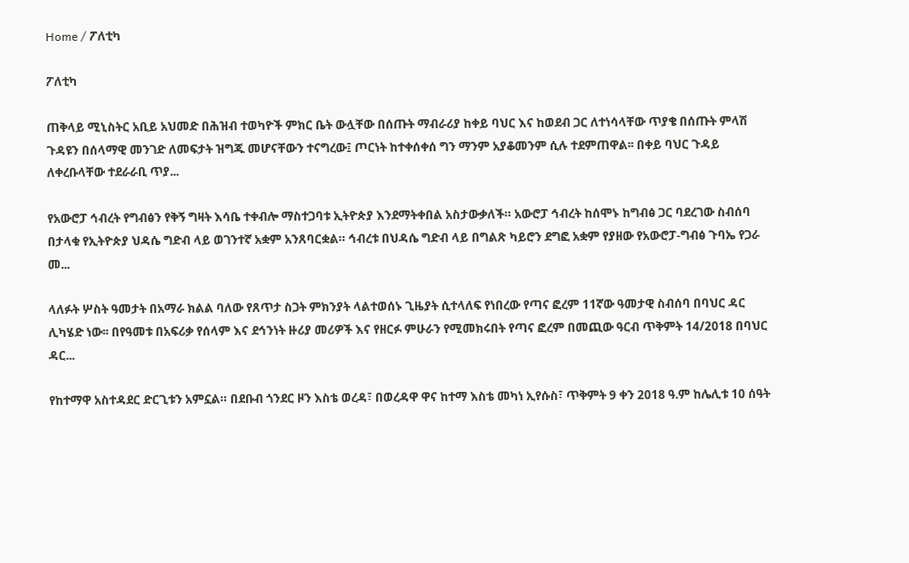Home / ፖለቲካ

ፖለቲካ

ጠቅላይ ሚኒስትር አቢይ አህመድ በሕዝብ ተወካዮች ምክር ቤት ውሏቸው በሰጡት ማብራሪያ ከቀይ ባህር እና ከወደብ ጋር ለተነሳላቸው ጥያቄ በሰጡት ምላሽ ጉዳዩን በሰላማዊ መንገድ ለመፍታት ዝግጁ መሆናቸውን ተናግረው፤ ጦርነት ከተቀሰቀሰ ግን ማንም አያቆመንም ሲሉ ተደምጠዋል፡፡ በቀይ ባህር ጉዳይ ለቀረቡላቸው ተደራራቢ ጥያ...

የአውሮፓ ኅብረት የግብፅን የቅኝ ግዛት እሳቤ ተቀብሎ ማስተጋባቱ ኢትዮጵያ እንደማትቀበል አስታውቃለች። አውሮፓ ኅብረት ከሰሞኑ ከግብፅ ጋር ባደረገው ስብሰባ በታላቁ የኢትዮጵያ ህዳሴ ግድብ ላይ ወገንተኛ አቋም አንጸባርቋል። ኅብረቱ በህዳሴ ግድብ ላይ በግልጽ ካይሮን ደግፎ አቋም የያዘው የአውሮፓ-ግብፅ ጉባኤ የጋራ መ...

ላለፉት ሦስት ዓመታት በአማራ ክልል ባለው የጸጥታ ስጋት ምክንያት ላልተወሰኑ ጊዜያት ሲተላለፍ የነበረው የጣና ፎረም 11ኛው ዓመታዊ ስብሰባ በባህር ዳር ሊካሄድ ነው፡፡ በየዓመቱ በአፍሪቃ የሰላም እና ደኅንነት ዙሪያ መሪዎች እና የዘርፉ ምሁራን የሚመክሩበት የጣና ፎረም በመጪው ዓርብ ጥቅምት 14/2018 በባህር ዳር...

የከተማዋ አስተዳደር ድርጊቱን አምኗል። በደቡብ ጎንደር ዞን እስቴ ወረዳ፣ በወረዳዋ ዋና ከተማ እስቴ መካነ ኢየሱስ፣ ጥቅምት 9 ቀን 2018 ዓ.ም ከሌሊቱ 10 ሰዓት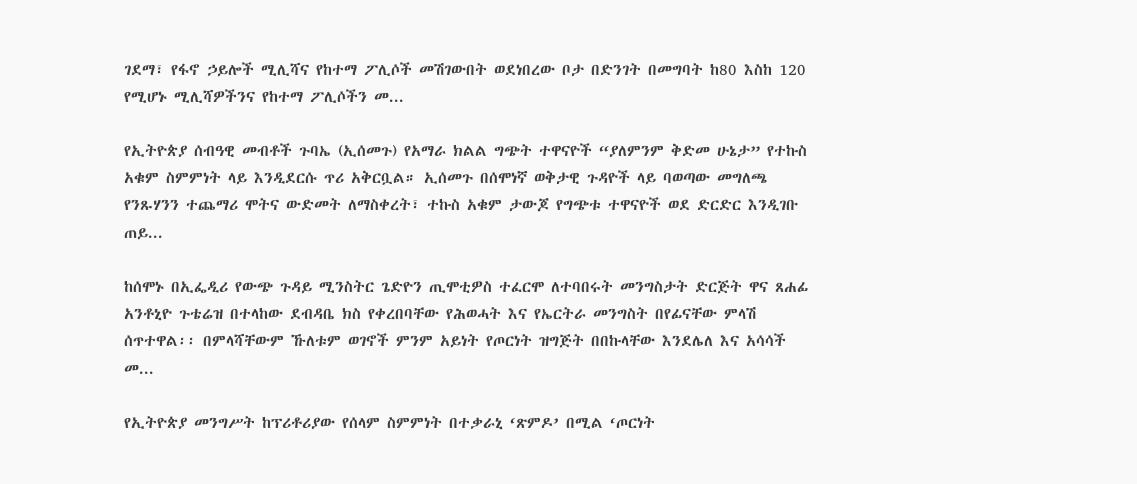ገደማ፣ የፋኖ ኃይሎች ሚሊሻና የከተማ ፖሊሶች መሽገውበት ወደነበረው ቦታ በድንገት በመግባት ከ80 እስከ 120 የሚሆኑ ሚሊሻዎችንና የከተማ ፖሊሶችን መ...

የኢትዮጵያ ሰብዓዊ መብቶች ጉባኤ (ኢሰመጉ) የአማራ ክልል ግጭት ተዋናዮች “ያለምንም ቅድመ ሁኔታ” የተኩስ አቁም ስምምነት ላይ እንዲደርሱ ጥሪ አቅርቧል። ኢሰመጉ በሰሞነኛ ወቅታዊ ጉዳዮች ላይ ባወጣው መግለጫ የንጹሃንን ተጨማሪ ሞትና ውድመት ለማስቀረት፣ ተኩስ አቁም ታውጆ የግጭቱ ተዋናዮች ወደ ድርድር እንዲገቡ ጠይ...

ከሰሞኑ በኢፌዲሪ የውጭ ጉዳይ ሚንስትር ጌድዮን ጢሞቲዎስ ተፈርሞ ለተባበሩት መንግስታት ድርጅት ዋና ጸሐፊ አንቶኒዮ ጉቴሬዝ በተላከው ደብዳቤ ክስ የቀረበባቸው የሕወሓት እና የኤርትራ መንግስት በየፊናቸው ምላሽ ሰጥተዋል፡፡ በምላሻቸውም ኹለቱም ወገኖች ምንም አይነት የጦርነት ዝግጅት በበኩላቸው እንደሌለ እና አሳሳች መ...

የኢትዮጵያ መንግሥት ከፕሪቶሪያው የሰላም ስምምነት በተቃራኒ ‘ጽምዶ’ በሚል ‘ጦርነት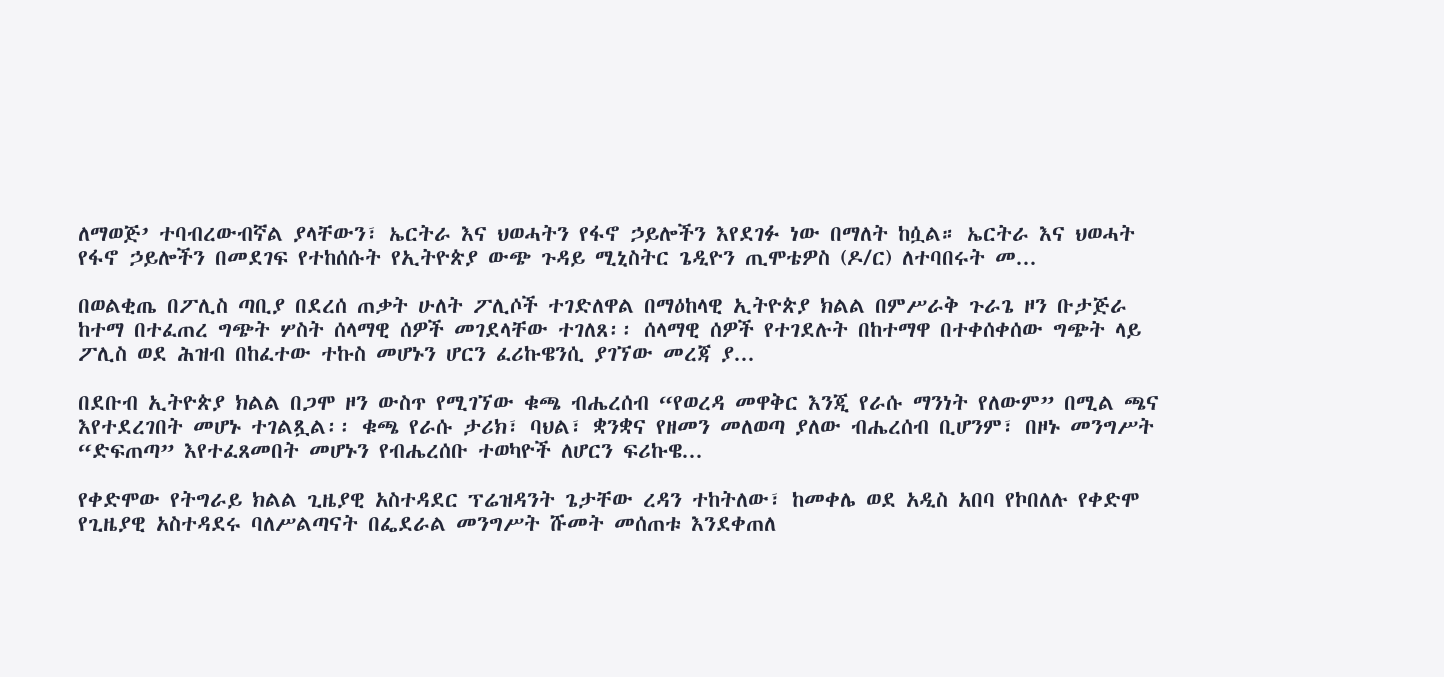ለማወጅ’ ተባብረውብኛል ያላቸውን፣ ኤርትራ እና ህወሓትን የፋኖ ኃይሎችን እየደገፉ ነው በማለት ከሷል። ኤርትራ እና ህወሓት የፋኖ ኃይሎችን በመደገፍ የተከሰሱት የኢትዮጵያ ውጭ ጉዳይ ሚኒስትር ጌዲዮን ጢሞቴዎስ (ዶ/ር) ለተባበሩት መ...

በወልቂጤ በፖሊስ ጣቢያ በደረሰ ጠቃት ሁለት ፖሊሶች ተገድለዋል በማዕከላዊ ኢትዮጵያ ክልል በምሥራቅ ጉራጌ ዞን ቡታጅራ ከተማ በተፈጠረ ግጭት ሦስት ሰላማዊ ሰዎች መገደላቸው ተገለጸ፡፡ ሰላማዊ ሰዎች የተገደሉት በከተማዋ በተቀሰቀሰው ግጭት ላይ ፖሊስ ወደ ሕዝብ በከፈተው ተኩስ መሆኑን ሆርን ፈሪኩዌንሲ ያገኘው መረጃ ያ...

በደቡብ ኢትዮጵያ ክልል በጋሞ ዞን ውስጥ የሚገኘው ቁጫ ብሔረሰብ “የወረዳ መዋቅር እንጂ የራሱ ማንነት የለውም” በሚል ጫና እየተደረገበት መሆኑ ተገልጿል፡፡ ቁጫ የራሱ ታሪክ፣ ባህል፣ ቋንቋና የዘመን መለወጣ ያለው ብሔረሰብ ቢሆንም፣ በዞኑ መንግሥት “ድፍጠጣ” እየተፈጸመበት መሆኑን የብሔረሰቡ ተወካዮች ለሆርን ፍሪኩዌ...

የቀድሞው የትግራይ ክልል ጊዜያዊ አስተዳደር ፕሬዝዳንት ጌታቸው ረዳን ተከትለው፣ ከመቀሌ ወደ አዲስ አበባ የኮበለሉ የቀድሞ የጊዜያዊ አስተዳደሩ ባለሥልጣናት በፌደራል መንግሥት ሹመት መሰጠቱ እንደቀጠለ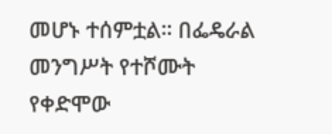መሆኑ ተሰምቷል። በፌዴራል መንግሥት የተሾሙት የቀድሞው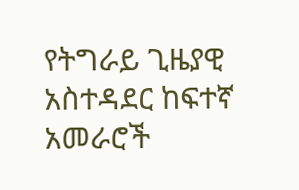የትግራይ ጊዜያዊ አስተዳደር ከፍተኛ አመራሮች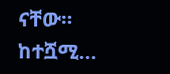ናቸው። ከተሿሚ...